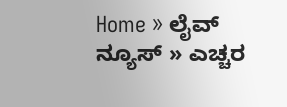Home » ಲೈವ್ ನ್ಯೂಸ್ » ಎಚ್ಚರ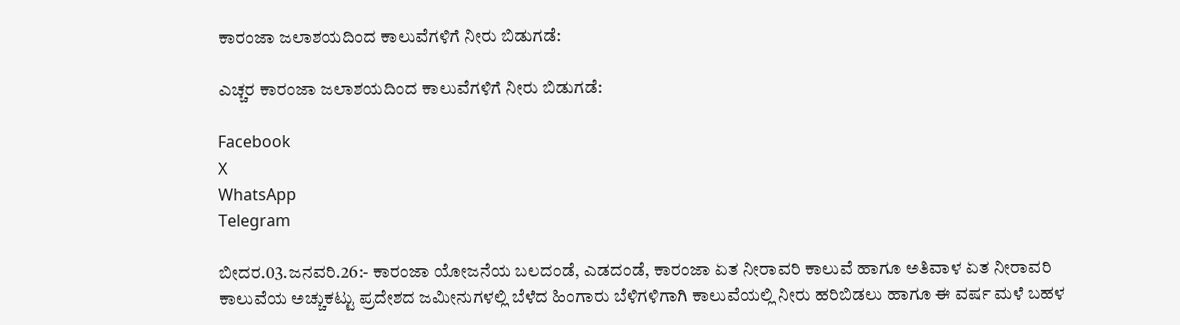ಕಾರಂಜಾ ಜಲಾಶಯದಿಂದ ಕಾಲುವೆಗಳಿಗೆ ನೀರು ಬಿಡುಗಡೆ:

ಎಚ್ಚರ ಕಾರಂಜಾ ಜಲಾಶಯದಿಂದ ಕಾಲುವೆಗಳಿಗೆ ನೀರು ಬಿಡುಗಡೆ:

Facebook
X
WhatsApp
Telegram

ಬೀದರ.03.ಜನವರಿ.26:- ಕಾರಂಜಾ ಯೋಜನೆಯ ಬಲದಂಡೆ, ಎಡದಂಡೆ, ಕಾರಂಜಾ ಏತ ನೀರಾವರಿ ಕಾಲುವೆ ಹಾಗೂ ಅತಿವಾಳ ಏತ ನೀರಾವರಿ ಕಾಲುವೆಯ ಅಚ್ಚುಕಟ್ಟು ಪ್ರದೇಶದ ಜಮೀನುಗಳಲ್ಲಿ ಬೆಳೆದ ಹಿಂಗಾರು ಬೆಳಿಗಳಿಗಾಗಿ ಕಾಲುವೆಯಲ್ಲಿ ನೀರು ಹರಿಬಿಡಲು ಹಾಗೂ ಈ ವರ್ಷ ಮಳೆ ಬಹಳ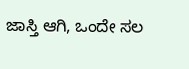ಜಾಸ್ತಿ ಆಗಿ, ಒಂದೇ ಸಲ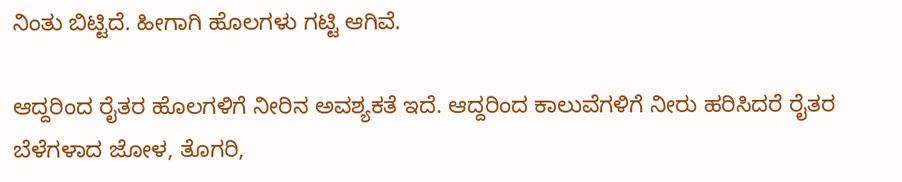ನಿಂತು ಬಿಟ್ಟಿದೆ. ಹೀಗಾಗಿ ಹೊಲಗಳು ಗಟ್ಟಿ ಆಗಿವೆ.

ಆದ್ದರಿಂದ ರೈತರ ಹೊಲಗಳಿಗೆ ನೀರಿನ ಅವಶ್ಯಕತೆ ಇದೆ. ಆದ್ದರಿಂದ ಕಾಲುವೆಗಳಿಗೆ ನೀರು ಹರಿಸಿದರೆ ರೈತರ ಬೆಳೆಗಳಾದ ಜೋಳ, ತೊಗರಿ,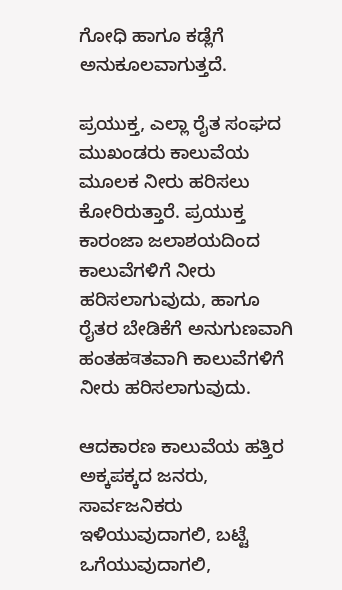ಗೋಧಿ ಹಾಗೂ ಕಡ್ಲೆಗೆ ಅನುಕೂಲವಾಗುತ್ತದೆ.

ಪ್ರಯುಕ್ತ, ಎಲ್ಲಾ ರೈತ ಸಂಘದ ಮುಖಂಡರು ಕಾಲುವೆಯ ಮೂಲಕ ನೀರು ಹರಿಸಲು ಕೋರಿರುತ್ತಾರೆ. ಪ್ರಯುಕ್ತ ಕಾರಂಜಾ ಜಲಾಶಯದಿಂದ ಕಾಲುವೆಗಳಿಗೆ ನೀರು ಹರಿಸಲಾಗುವುದು, ಹಾಗೂ ರೈತರ ಬೇಡಿಕೆಗೆ ಅನುಗುಣವಾಗಿ ಹಂತಹवತವಾಗಿ ಕಾಲುವೆಗಳಿಗೆ ನೀರು ಹರಿಸಲಾಗುವುದು.

ಆದಕಾರಣ ಕಾಲುವೆಯ ಹತ್ತಿರ ಅಕ್ಕಪಕ್ಕದ ಜನರು, ಸಾರ್ವಜನಿಕರು ಇಳಿಯುವುದಾಗಲಿ, ಬಟ್ಟೆ ಒಗೆಯುವುದಾಗಲಿ,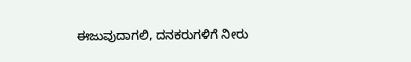ಈಜುವುದಾಗಲಿ, ದನಕರುಗಳಿಗೆ ನೀರು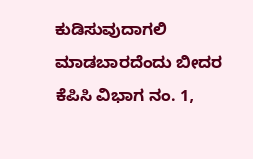ಕುಡಿಸುವುದಾಗಲಿ ಮಾಡಬಾರದೆಂದು ಬೀದರ ಕೆಪಿಸಿ ವಿಭಾಗ ನಂ. 1,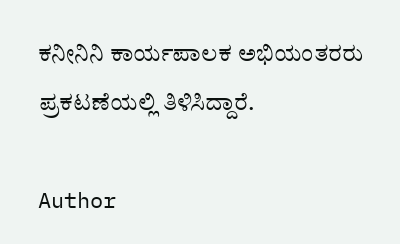ಕನೀನಿನಿ ಕಾರ್ಯಪಾಲಕ ಅಭಿಯಂತರರು ಪ್ರಕಟಣೆಯಲ್ಲಿ ತಿಳಿಸಿದ್ದಾರೆ.

Author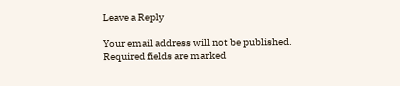Leave a Reply

Your email address will not be published. Required fields are marked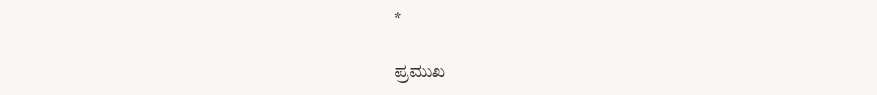*

ಪ್ರಮುಖ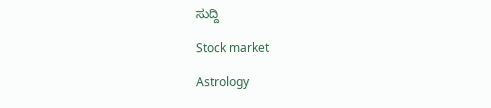ಸುದ್ದಿ

Stock market

Astrology